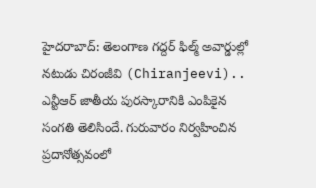హైదరాబాద్: తెలంగాణ గద్దర్ ఫిల్మ్ అవార్డుల్లో నటుడు చిరంజీవి (Chiranjeevi).. ఎన్టీఆర్ జాతీయ పురస్కారానికి ఎంపికైన సంగతి తెలిసిందే. గురువారం నిర్వహించిన ప్రదానోత్సవంలో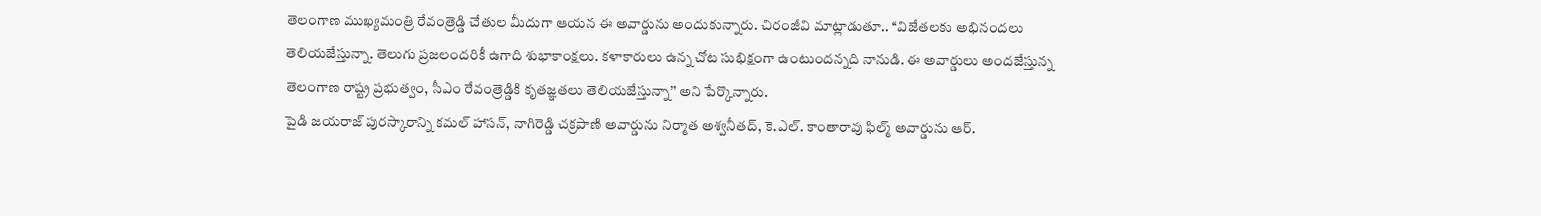తెలంగాణ ముఖ్యమంత్రి రేవంత్రెడ్డి చేతుల మీదుగా ఆయన ఈ అవార్డును అందుకున్నారు. చిరంజీవి మాట్లాడుతూ.. ‘‘విజేతలకు అభినందలు తెలియజేస్తున్నా. తెలుగు ప్రజలందరికీ ఉగాది శుభాకాంక్షలు. కళాకారులు ఉన్న చోట సుభిక్షంగా ఉంటుందన్నది నానుడి. ఈ అవార్డులు అందజేస్తున్న తెలంగాణ రాష్ట్ర ప్రభుత్వం, సీఎం రేవంత్రెడ్డికి కృతజ్ఞతలు తెలియజేస్తున్నా’’ అని పేర్కొన్నారు.
పైడి జయరాజ్ పురస్కారాన్ని కమల్ హాసన్, నాగిరెడ్డి చక్రపాణి అవార్డును నిర్మాత అశ్వనీతద్, కె.ఎల్. కాంతారావు ఫిల్మ్ అవార్డును ఆర్.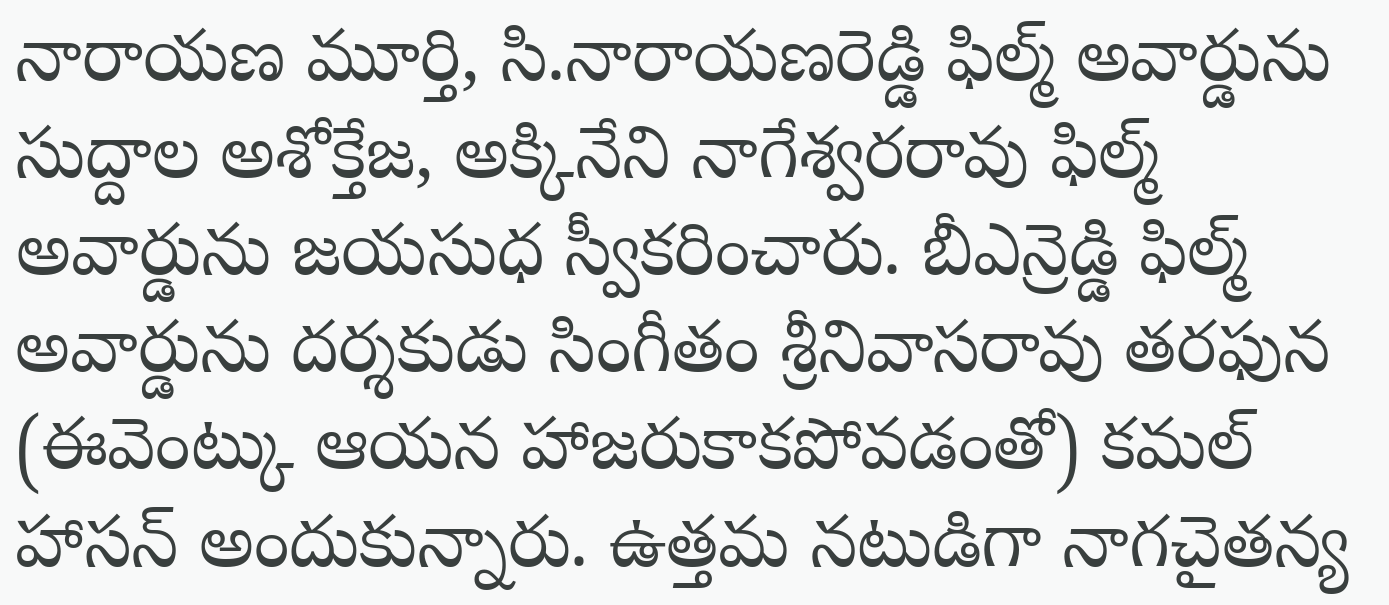నారాయణ మూర్తి, సి.నారాయణరెడ్డి ఫిల్మ్ అవార్డును సుద్దాల అశోక్తేజ, అక్కినేని నాగేశ్వరరావు ఫిల్మ్ అవార్డును జయసుధ స్వీకరించారు. బీఎన్రెడ్డి ఫిల్మ్ అవార్డును దర్శకుడు సింగీతం శ్రీనివాసరావు తరఫున (ఈవెంట్కు ఆయన హాజరుకాకపోవడంతో) కమల్ హాసన్ అందుకున్నారు. ఉత్తమ నటుడిగా నాగచైతన్య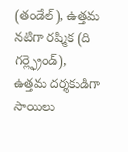(తండేల్), ఉత్తమ నటిగా రష్మిక (ది గర్ల్ఫ్రెండ్), ఉత్తమ దర్శకుడిగా సాయిలు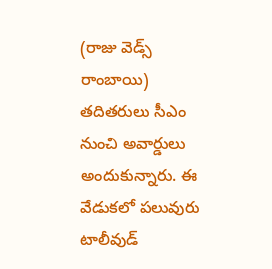(రాజు వెడ్స్ రాంబాయి) తదితరులు సీఎం నుంచి అవార్డులు అందుకున్నారు. ఈ వేడుకలో పలువురు టాలీవుడ్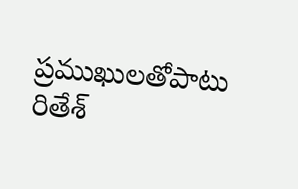ప్రముఖులతోపాటు రితేశ్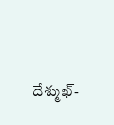దేశ్ముఖ్-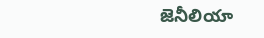జెనీలియా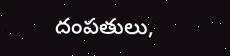దంపతులు,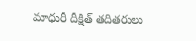మాధురీ దీక్షిత్ తదితరులు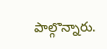పాల్గొన్నారు.